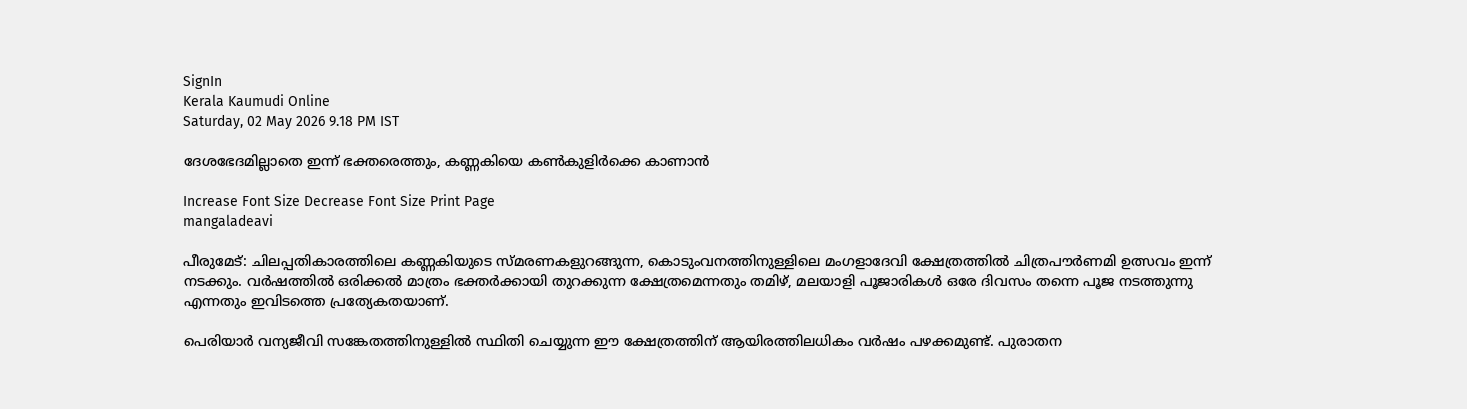SignIn
Kerala Kaumudi Online
Saturday, 02 May 2026 9.18 PM IST

ദേശഭേദമില്ലാതെ ഇന്ന് ഭക്തരെത്തും, കണ്ണകിയെ കൺകുളിർക്കെ കാണാൻ

Increase Font Size Decrease Font Size Print Page
mangaladeavi

പീരുമേട്: ചിലപ്പതികാരത്തിലെ കണ്ണകിയുടെ സ്മരണകളുറങ്ങുന്ന, കൊടുംവനത്തിനുള്ളിലെ മംഗളാദേവി ക്ഷേത്രത്തിൽ ചിത്രപൗർണമി ഉത്സവം ഇന്ന് നടക്കും. വർഷത്തിൽ ഒരിക്കൽ മാത്രം ഭക്തർക്കായി തുറക്കുന്ന ക്ഷേത്രമെന്നതും തമിഴ്, മലയാളി പൂജാരികൾ ഒരേ ദിവസം തന്നെ പൂജ നടത്തുന്നു എന്നതും ഇവിടത്തെ പ്രത്യേകതയാണ്.

പെരിയാർ വന്യജീവി സങ്കേതത്തിനുള്ളിൽ സ്ഥിതി ചെയ്യുന്ന ഈ ക്ഷേത്രത്തിന് ആയിരത്തിലധികം വർഷം പഴക്കമുണ്ട്. പുരാതന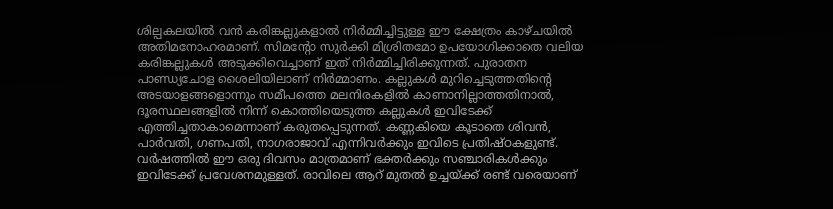ശില്പകലയിൽ വൻ കരിങ്കല്ലുകളാൽ നിർമ്മിച്ചിട്ടുള്ള ഈ ക്ഷേത്രം കാഴ്ചയിൽ അതിമനോഹരമാണ്. സിമന്റോ സുർക്കി മിശ്രിതമോ ഉപയോഗിക്കാതെ വലിയ കരിങ്കല്ലുകൾ അടുക്കിവെച്ചാണ് ഇത് നിർമ്മിച്ചിരിക്കുന്നത്. പുരാതന പാണ്ഡ്യചോള ശൈലിയിലാണ് നിർമ്മാണം. കല്ലുകൾ മുറിച്ചെടുത്തതിന്റെ അടയാളങ്ങളൊന്നും സമീപത്തെ മലനിരകളിൽ കാണാനില്ലാത്തതിനാൽ, ദൂരസ്ഥലങ്ങളിൽ നിന്ന് കൊത്തിയെടുത്ത കല്ലുകൾ ഇവിടേക്ക് എത്തിച്ചതാകാമെന്നാണ് കരുതപ്പെടുന്നത്. കണ്ണകിയെ കൂടാതെ ശിവൻ, പാർവതി, ഗണപതി, നാഗരാജാവ് എന്നിവർക്കും ഇവിടെ പ്രതിഷ്ഠകളുണ്ട്. വർഷത്തിൽ ഈ ഒരു ദിവസം മാത്രമാണ് ഭക്തർക്കും സഞ്ചാരികൾക്കും ഇവിടേക്ക് പ്രവേശനമുള്ളത്. രാവിലെ ആറ് മുതൽ ഉച്ചയ്ക്ക് രണ്ട് വരെയാണ്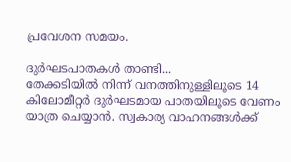പ്രവേശന സമയം.

ദുർഘടപാതകൾ താണ്ടി...
തേക്കടിയിൽ നിന്ന് വനത്തിനുള്ളിലൂടെ 14 കിലോമീറ്റർ ദുർഘടമായ പാതയിലൂടെ വേണം യാത്ര ചെയ്യാൻ. സ്വകാര്യ വാഹനങ്ങൾക്ക്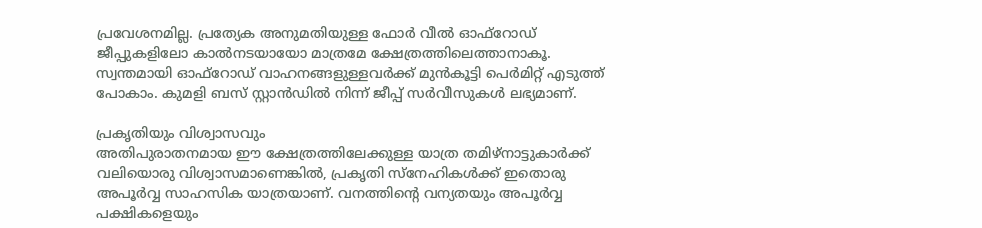പ്രവേശനമില്ല. പ്രത്യേക അനുമതിയുള്ള ഫോർ വീൽ ഓഫ്‌റോഡ് ജീപ്പുകളിലോ കാൽനടയായോ മാത്രമേ ക്ഷേത്രത്തിലെത്താനാകൂ. സ്വന്തമായി ഓഫ്‌റോഡ് വാഹനങ്ങളുള്ളവർക്ക് മുൻകൂട്ടി പെർമിറ്റ് എടുത്ത് പോകാം. കുമളി ബസ് സ്റ്റാൻഡിൽ നിന്ന് ജീപ്പ് സർവീസുകൾ ലഭ്യമാണ്.

പ്രകൃതിയും വിശ്വാസവും
അതിപുരാതനമായ ഈ ക്ഷേത്രത്തിലേക്കുള്ള യാത്ര തമിഴ്നാട്ടുകാർക്ക് വലിയൊരു വിശ്വാസമാണെങ്കിൽ, പ്രകൃതി സ്‌നേഹികൾക്ക് ഇതൊരു അപൂർവ്വ സാഹസിക യാത്രയാണ്. വനത്തിന്റെ വന്യതയും അപൂർവ്വ പക്ഷികളെയും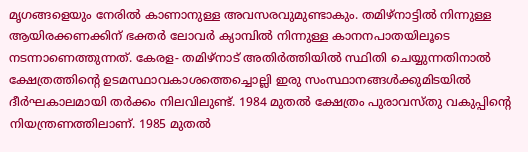മൃഗങ്ങളെയും നേരിൽ കാണാനുള്ള അവസരവുമുണ്ടാകും. തമിഴ്നാട്ടിൽ നിന്നുള്ള ആയിരക്കണക്കിന് ഭക്തർ ലോവർ ക്യാമ്പിൽ നിന്നുള്ള കാനനപാതയിലൂടെ നടന്നാണെത്തുന്നത്. കേരള- തമിഴ്നാട് അതിർത്തിയിൽ സ്ഥിതി ചെയ്യുന്നതിനാൽ ക്ഷേത്രത്തിന്റെ ഉടമസ്ഥാവകാശത്തെച്ചൊല്ലി ഇരു സംസ്ഥാനങ്ങൾക്കുമിടയിൽ ദീർഘകാലമായി തർക്കം നിലവിലുണ്ട്. 1984 മുതൽ ക്ഷേത്രം പുരാവസ്തു വകുപ്പിന്റെ നിയന്ത്രണത്തിലാണ്. 1985 മുതൽ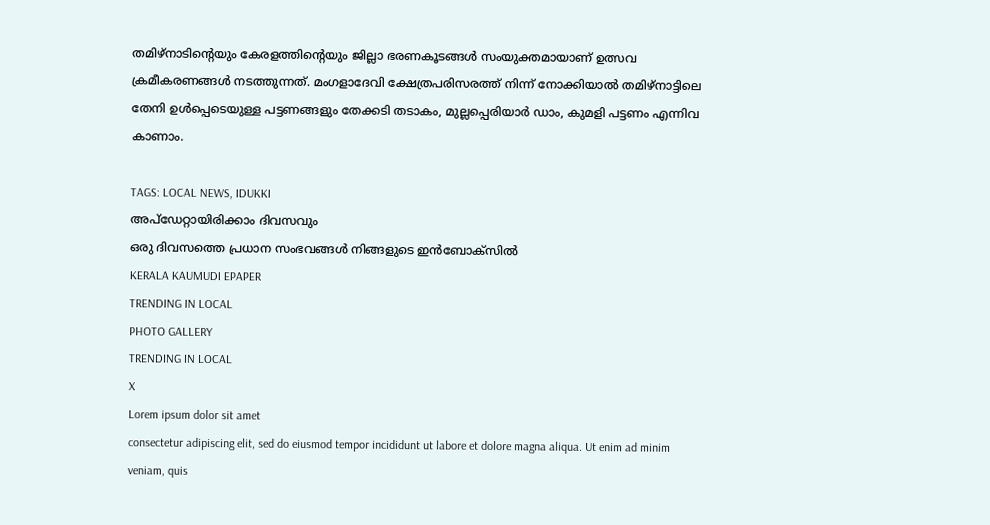തമിഴ്നാടിന്റെയും കേരളത്തിന്റെയും ജില്ലാ ഭരണകൂടങ്ങൾ സംയുക്തമായാണ് ഉത്സവ ക്രമീകരണങ്ങൾ നടത്തുന്നത്. മംഗളാദേവി ക്ഷേത്രപരിസരത്ത് നിന്ന് നോക്കിയാൽ തമിഴ്നാട്ടിലെ തേനി ഉൾപ്പെടെയുള്ള പട്ടണങ്ങളും തേക്കടി തടാകം, മുല്ലപ്പെരിയാർ ഡാം, കുമളി പട്ടണം എന്നിവ കാണാം.

TAGS: LOCAL NEWS, IDUKKI
അപ്ഡേറ്റായിരിക്കാം ദിവസവും
ഒരു ദിവസത്തെ പ്രധാന സംഭവങ്ങൾ നിങ്ങളുടെ ഇൻബോക്സിൽ
KERALA KAUMUDI EPAPER
TRENDING IN LOCAL
PHOTO GALLERY
TRENDING IN LOCAL
X
Lorem ipsum dolor sit amet
consectetur adipiscing elit, sed do eiusmod tempor incididunt ut labore et dolore magna aliqua. Ut enim ad minim veniam, quis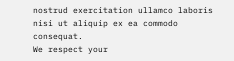nostrud exercitation ullamco laboris nisi ut aliquip ex ea commodo consequat.
We respect your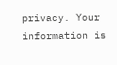privacy. Your information is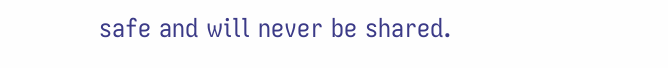safe and will never be shared.